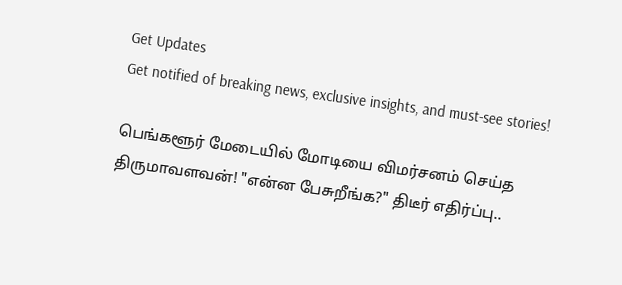Get Updates
Get notified of breaking news, exclusive insights, and must-see stories!

பெங்களூர் மேடையில் மோடியை விமர்சனம் செய்த திருமாவளவன்! "என்ன பேசுறீங்க?" திடீர் எதிர்ப்பு..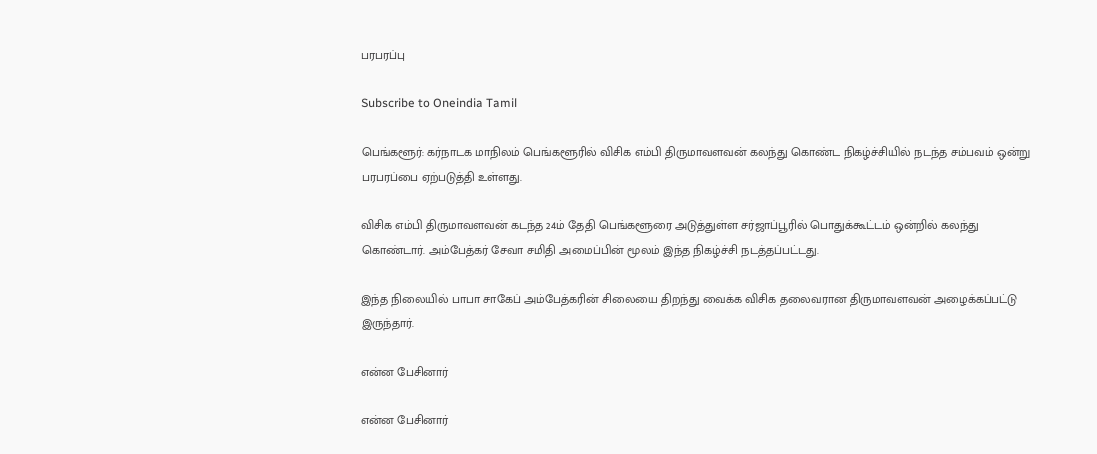பரபரப்பு

Subscribe to Oneindia Tamil

பெங்களூர்: கர்நாடக மாநிலம் பெங்களூரில் விசிக எம்பி திருமாவளவன் கலந்து கொண்ட நிகழ்ச்சியில் நடந்த சம்பவம் ஒன்று பரபரப்பை ஏற்படுத்தி உள்ளது.

விசிக எம்பி திருமாவளவன் கடந்த 24ம் தேதி பெங்களூரை அடுத்துள்ள சர்ஜாப்பூரில் பொதுக்கூட்டம் ஒன்றில் கலந்து கொண்டார். அம்பேத்கர் சேவா சமிதி அமைப்பின் மூலம் இந்த நிகழ்ச்சி நடத்தப்பட்டது.

இந்த நிலையில் பாபா சாகேப் அம்பேத்கரின் சிலையை திறந்து வைக்க விசிக தலைவரான திருமாவளவன் அழைக்கப்பட்டு இருந்தார்.

என்ன பேசினார்

என்ன பேசினார்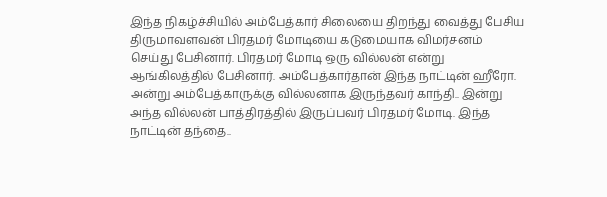இந்த நிகழ்ச்சியில் அம்பேத்கார் சிலையை திறந்து வைத்து பேசிய திருமாவளவன் பிரதமர் மோடியை கடுமையாக விமர்சனம் செய்து பேசினார். பிரதமர் மோடி ஒரு வில்லன் என்று ஆங்கிலத்தில் பேசினார். அம்பேத்கார்தான் இந்த நாட்டின் ஹீரோ. அன்று அம்பேத்காருக்கு வில்லனாக இருந்தவர் காந்தி.. இன்று அந்த வில்லன் பாத்திரத்தில் இருப்பவர் பிரதமர் மோடி. இந்த நாட்டின் தந்தை..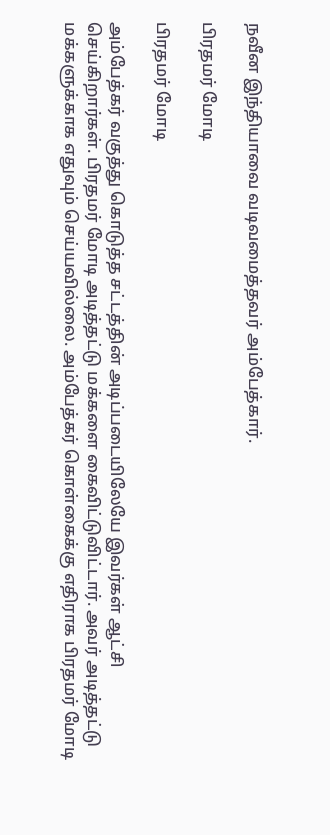நவீன இந்தியாவை வடிவமைத்தவர் அம்பேத்கார்.

பிரதமர் மோடி

பிரதமர் மோடி

அம்பேத்கர் வகுத்து கொடுத்த சட்டத்தின் அடிப்படையிலேயே இவர்கள் ஆட்சி செய்கிறார்கள். பிரதமர் மோடி அடித்தட்டு மக்களை கைவிட்டுவிட்டார். அவர் அடித்தட்டு மக்களுக்காக எதுவும் செய்யவில்லை. அம்பேத்கர் கொள்கைக்கு எதிராக பிரதமர் மோடி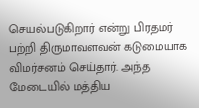செயல்படுகிறார் என்று பிரதமர் பற்றி திருமாவளவன் கடுமையாக விமர்சனம் செய்தார். அந்த மேடையில் மத்திய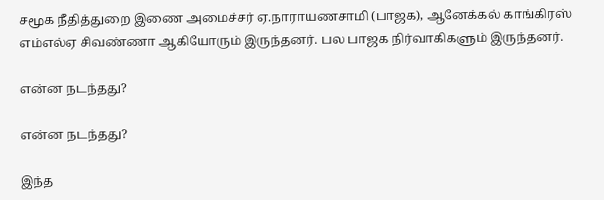சமூக நீதித்துறை இணை அமைச்சர் ஏ.நாராயணசாமி (பாஜக), ஆனேக்கல் காங்கிரஸ் எம்எல்ஏ சிவண்ணா ஆகியோரும் இருந்தனர். பல பாஜக நிர்வாகிகளும் இருந்தனர்.

என்ன நடந்தது?

என்ன நடந்தது?

இந்த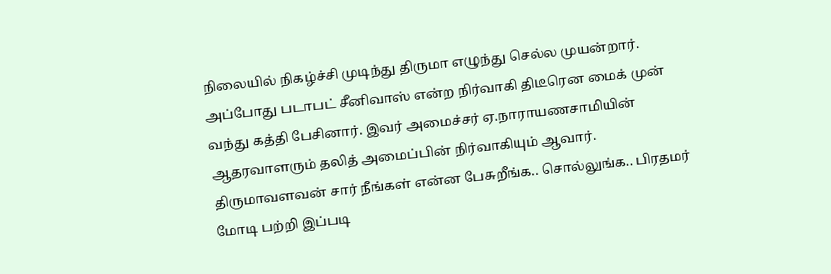நிலையில் நிகழ்ச்சி முடிந்து திருமா எழுந்து செல்ல முயன்றார். அப்போது படாபட் சீனிவாஸ் என்ற நிர்வாகி திடீரென மைக் முன் வந்து கத்தி பேசினார். இவர் அமைச்சர் ஏ.நாராயணசாமியின் ஆதரவாளரும் தலித் அமைப்பின் நிர்வாகியும் ஆவார். திருமாவளவன் சார் நீங்கள் என்ன பேசுறீங்க.. சொல்லுங்க.. பிரதமர் மோடி பற்றி இப்படி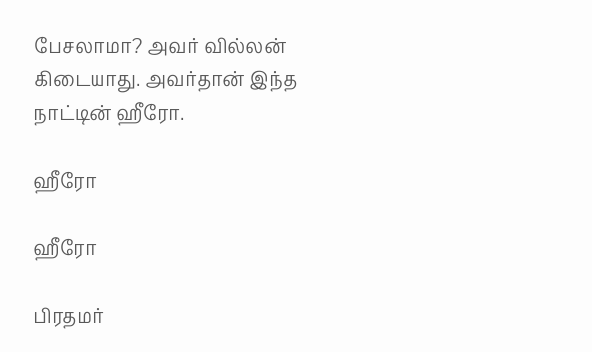பேசலாமா? அவர் வில்லன் கிடையாது. அவர்தான் இந்த நாட்டின் ஹீரோ.

ஹீரோ

ஹீரோ

பிரதமர்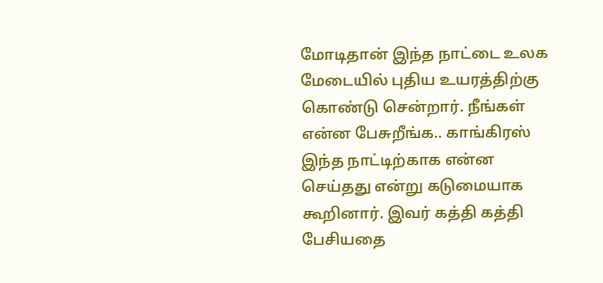மோடிதான் இந்த நாட்டை உலக மேடையில் புதிய உயரத்திற்கு கொண்டு சென்றார். நீங்கள் என்ன பேசுறீங்க.. காங்கிரஸ் இந்த நாட்டிற்காக என்ன செய்தது என்று கடுமையாக கூறினார். இவர் கத்தி கத்தி பேசியதை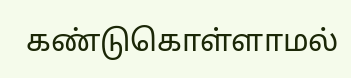கண்டுகொள்ளாமல்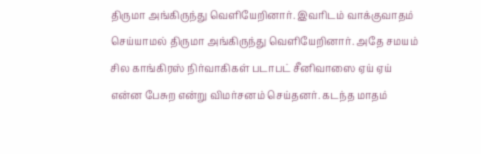திருமா அங்கிருந்து வெளியேறினார். இவரிடம் வாக்குவாதம் செய்யாமல் திருமா அங்கிருந்து வெளியேறினார். அதே சமயம் சில காங்கிரஸ் நிர்வாகிகள் படாபட் சீனிவாஸை ஏய் ஏய் என்ன பேசுற என்று விமர்சனம் செய்தனர். கடந்த மாதம்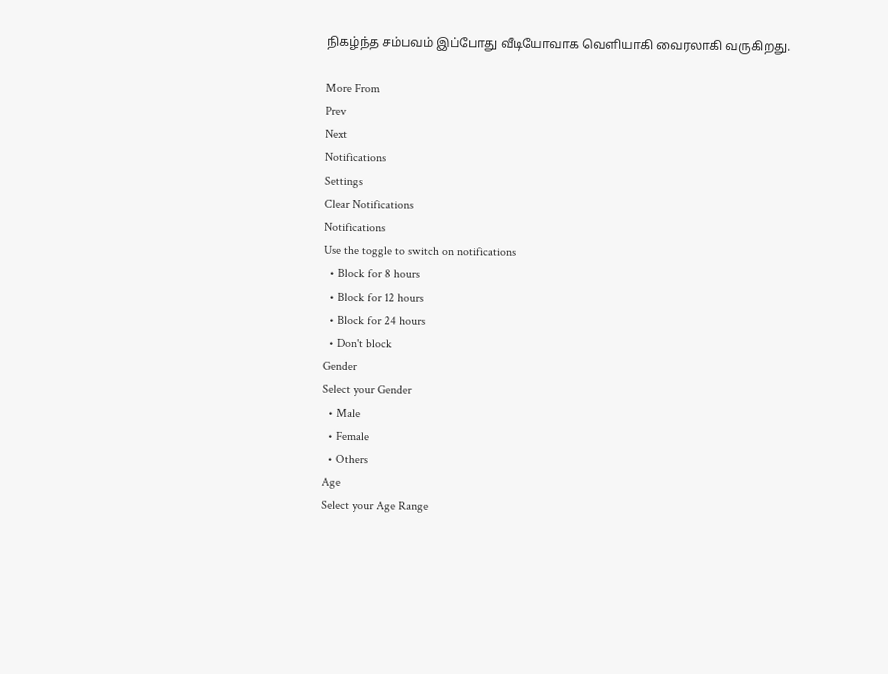நிகழ்ந்த சம்பவம் இப்போது வீடியோவாக வெளியாகி வைரலாகி வருகிறது.

More From
Prev
Next
Notifications
Settings
Clear Notifications
Notifications
Use the toggle to switch on notifications
  • Block for 8 hours
  • Block for 12 hours
  • Block for 24 hours
  • Don't block
Gender
Select your Gender
  • Male
  • Female
  • Others
Age
Select your Age Range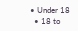• Under 18
  • 18 to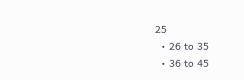25
  • 26 to 35
  • 36 to 45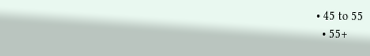• 45 to 55
  • 55+